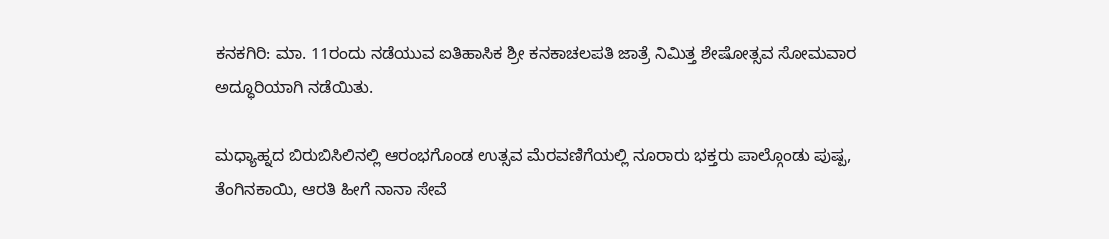ಕನಕಗಿರಿ: ಮಾ. 11ರಂದು ನಡೆಯುವ ಐತಿಹಾಸಿಕ ಶ್ರೀ ಕನಕಾಚಲಪತಿ ಜಾತ್ರೆ ನಿಮಿತ್ತ ಶೇಷೋತ್ಸವ ಸೋಮವಾರ ಅದ್ಧೂರಿಯಾಗಿ ನಡೆಯಿತು.

ಮಧ್ಯಾಹ್ನದ ಬಿರುಬಿಸಿಲಿನಲ್ಲಿ ಆರಂಭಗೊಂಡ ಉತ್ಸವ ಮೆರವಣಿಗೆಯಲ್ಲಿ ನೂರಾರು ಭಕ್ತರು ಪಾಲ್ಗೊಂಡು ಪುಷ್ಪ, ತೆಂಗಿನಕಾಯಿ, ಆರತಿ ಹೀಗೆ ನಾನಾ ಸೇವೆ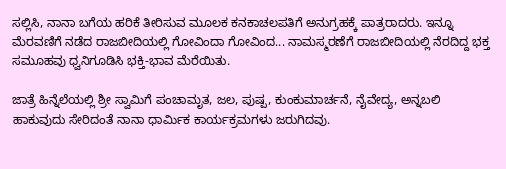ಸಲ್ಲಿಸಿ, ನಾನಾ ಬಗೆಯ ಹರಿಕೆ ತೀರಿಸುವ ಮೂಲಕ ಕನಕಾಚಲಪತಿಗೆ ಅನುಗ್ರಹಕ್ಕೆ ಪಾತ್ರರಾದರು. ಇನ್ನೂ ಮೆರವಣಿಗೆ ನಡೆದ ರಾಜಬೀದಿಯಲ್ಲಿ ಗೋವಿಂದಾ ಗೋವಿಂದ... ನಾಮಸ್ಮರಣೆಗೆ ರಾಜಬೀದಿಯಲ್ಲಿ ನೆರದಿದ್ದ ಭಕ್ತ ಸಮೂಹವು ಧ್ವನಿಗೂಡಿಸಿ ಭಕ್ತಿ-ಭಾವ ಮೆರೆಯಿತು.

ಜಾತ್ರೆ ಹಿನ್ನೆಲೆಯಲ್ಲಿ ಶ್ರೀ ಸ್ವಾಮಿಗೆ ಪಂಚಾಮೃತ, ಜಲ, ಪುಷ್ಪ, ಕುಂಕುಮಾರ್ಚನೆ, ನೈವೇದ್ಯ, ಅನ್ನಬಲಿ ಹಾಕುವುದು ಸೇರಿದಂತೆ ನಾನಾ ಧಾರ್ಮಿಕ ಕಾರ್ಯಕ್ರಮಗಳು ಜರುಗಿದವು.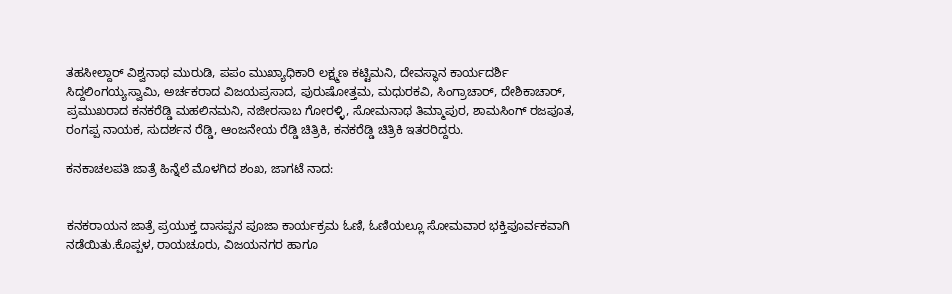ತಹಸೀಲ್ದಾರ್‌ ವಿಶ್ವನಾಥ ಮುರುಡಿ, ಪಪಂ ಮುಖ್ಯಾಧಿಕಾರಿ ಲಕ್ಷ್ಮಣ ಕಟ್ಟಿಮನಿ, ದೇವಸ್ಥಾನ ಕಾರ್ಯದರ್ಶಿ ಸಿದ್ದಲಿಂಗಯ್ಯಸ್ವಾಮಿ, ಅರ್ಚಕರಾದ ವಿಜಯಪ್ರಸಾದ, ಪುರುಷೋತ್ತಮ, ಮಧುರಕವಿ, ಸಿಂಗ್ರಾಚಾರ್, ದೇಶಿಕಾಚಾರ್, ಪ್ರಮುಖರಾದ ಕನಕರೆಡ್ಡಿ ಮಹಲಿನಮನಿ, ನಜೀರಸಾಬ ಗೋರಳ್ಳಿ, ಸೋಮನಾಥ ತಿಮ್ಮಾಪುರ, ಶಾಮಸಿಂಗ್ ರಜಪೂತ, ರಂಗಪ್ಪ ನಾಯಕ, ಸುದರ್ಶನ ರೆಡ್ಡಿ, ಆಂಜನೇಯ ರೆಡ್ಡಿ ಚಿತ್ರಿಕಿ, ಕನಕರೆಡ್ಡಿ ಚಿತ್ರಿಕಿ ಇತರರಿದ್ದರು.

ಕನಕಾಚಲಪತಿ ಜಾತ್ರೆ ಹಿನ್ನೆಲೆ ಮೊಳಗಿದ ಶಂಖ, ಜಾಗಟೆ ನಾದ:


ಕನಕರಾಯನ ಜಾತ್ರೆ ಪ್ರಯುಕ್ತ ದಾಸಪ್ಪನ ಪೂಜಾ ಕಾರ್ಯಕ್ರಮ ಓಣಿ, ಓಣಿಯಲ್ಲೂ ಸೋಮವಾರ ಭಕ್ತಿಪೂರ್ವಕವಾಗಿ ನಡೆಯಿತು.ಕೊಪ್ಪಳ, ರಾಯಚೂರು, ವಿಜಯನಗರ ಹಾಗೂ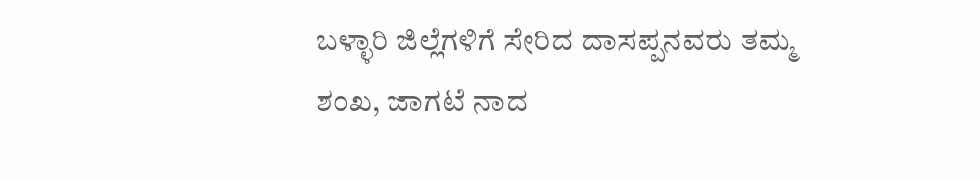ಬಳ್ಳಾರಿ ಜಿಲ್ಲೆಗಳಿಗೆ ಸೇರಿದ ದಾಸಪ್ಪನವರು ತಮ್ಮ ಶಂಖ, ಜಾಗಟೆ ನಾದ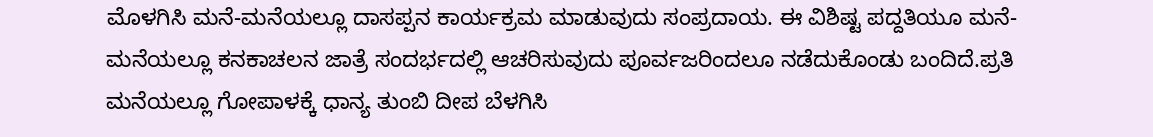ಮೊಳಗಿಸಿ ಮನೆ-ಮನೆಯಲ್ಲೂ ದಾಸಪ್ಪನ ಕಾರ್ಯಕ್ರಮ ಮಾಡುವುದು ಸಂಪ್ರದಾಯ. ಈ ವಿಶಿಷ್ಟ ಪದ್ದತಿಯೂ ಮನೆ-ಮನೆಯಲ್ಲೂ ಕನಕಾಚಲನ ಜಾತ್ರೆ ಸಂದರ್ಭದಲ್ಲಿ ಆಚರಿಸುವುದು ಪೂರ್ವಜರಿಂದಲೂ ನಡೆದುಕೊಂಡು ಬಂದಿದೆ.ಪ್ರತಿ ಮನೆಯಲ್ಲೂ ಗೋಪಾಳಕ್ಕೆ ಧಾನ್ಯ ತುಂಬಿ ದೀಪ ಬೆಳಗಿಸಿ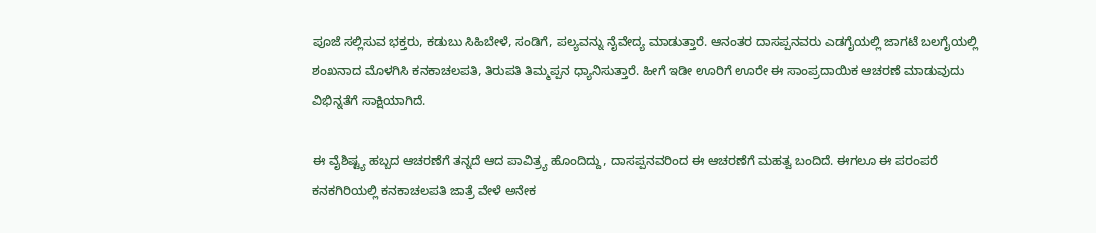ಪೂಜೆ ಸಲ್ಲಿಸುವ ಭಕ್ತರು, ಕಡುಬು ಸಿಹಿಬೇಳೆ, ಸಂಡಿಗೆ, ಪಲ್ಯವನ್ನು ನೈವೇದ್ಯ ಮಾಡುತ್ತಾರೆ. ಆನಂತರ ದಾಸಪ್ಪನವರು ಎಡಗೈಯಲ್ಲಿ ಜಾಗಟೆ ಬಲಗೈಯಲ್ಲಿ ಶಂಖನಾದ ಮೊಳಗಿಸಿ ಕನಕಾಚಲಪತಿ, ತಿರುಪತಿ ತಿಮ್ಮಪ್ಪನ ಧ್ಯಾನಿಸುತ್ತಾರೆ. ಹೀಗೆ ಇಡೀ ಊರಿಗೆ ಊರೇ ಈ ಸಾಂಪ್ರದಾಯಿಕ ಆಚರಣೆ ಮಾಡುವುದು ವಿಭಿನ್ನತೆಗೆ ಸಾಕ್ಷಿಯಾಗಿದೆ.

ಈ ವೈಶಿಷ್ಟ್ಯ ಹಬ್ಬದ ಆಚರಣೆಗೆ ತನ್ನದೆ ಆದ ಪಾವಿತ್ರ್ಯ ಹೊಂದಿದ್ದು, ದಾಸಪ್ಪನವರಿಂದ ಈ ಆಚರಣೆಗೆ ಮಹತ್ವ ಬಂದಿದೆ. ಈಗಲೂ ಈ ಪರಂಪರೆ ಕನಕಗಿರಿಯಲ್ಲಿ ಕನಕಾಚಲಪತಿ ಜಾತ್ರೆ ವೇಳೆ ಅನೇಕ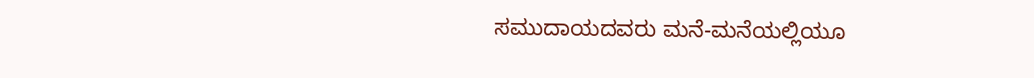ಸಮುದಾಯದವರು ಮನೆ-ಮನೆಯಲ್ಲಿಯೂ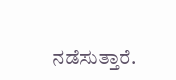ನಡೆಸುತ್ತಾರೆ.